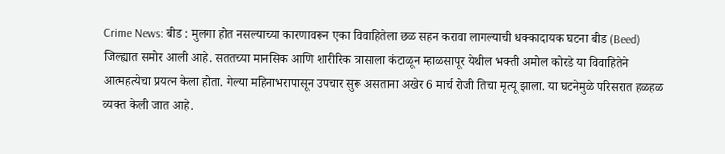Crime News: बीड : मुलगा होत नसल्याच्या कारणावरून एका विवाहितेला छळ सहन करावा लागल्याची धक्कादायक घटना बीड (Beed) जिल्ह्यात समोर आली आहे. सततच्या मानसिक आणि शारीरिक त्रासाला कंटाळून म्हाळसापूर येथील भक्ती अमोल कोरडे या विवाहितेने आत्महत्येचा प्रयत्न केला होता. गेल्या महिनाभरापासून उपचार सुरू असताना अखेर 6 मार्च रोजी तिचा मृत्यू झाला. या घटनेमुळे परिसरात हळहळ व्यक्त केली जात आहे.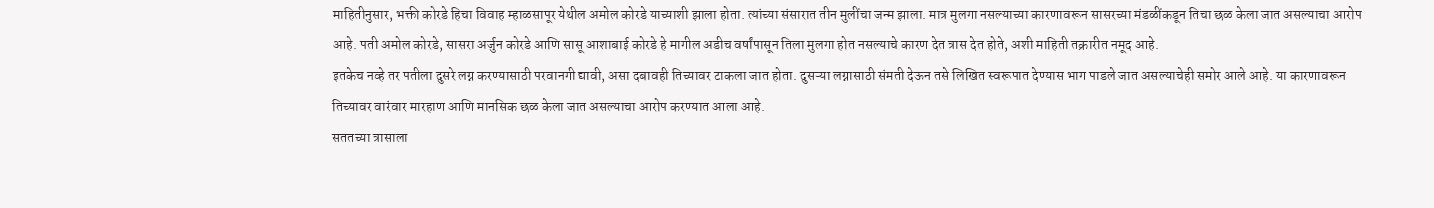माहितीनुसार, भक्ती कोरडे हिचा विवाह म्हाळसापूर येथील अमोल कोरडे याच्याशी झाला होता. त्यांच्या संसारात तीन मुलींचा जन्म झाला. मात्र मुलगा नसल्याच्या कारणावरून सासरच्या मंडळींकडून तिचा छळ केला जात असल्याचा आरोप आहे. पती अमोल कोरडे, सासरा अर्जुन कोरडे आणि सासू आशाबाई कोरडे हे मागील अडीच वर्षांपासून तिला मुलगा होत नसल्याचे कारण देत त्रास देत होते, अशी माहिती तक्रारीत नमूद आहे.
इतकेच नव्हे तर पतीला दुसरे लग्न करण्यासाठी परवानगी द्यावी, असा दबावही तिच्यावर टाकला जात होता. दुसऱ्या लग्नासाठी संमती देऊन तसे लिखित स्वरूपात देण्यास भाग पाडले जात असल्याचेही समोर आले आहे. या कारणावरून तिच्यावर वारंवार मारहाण आणि मानसिक छळ केला जात असल्याचा आरोप करण्यात आला आहे.
सततच्या त्रासाला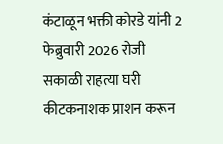कंटाळून भक्ती कोरडे यांनी 2 फेब्रुवारी 2026 रोजी सकाळी राहत्या घरी कीटकनाशक प्राशन करून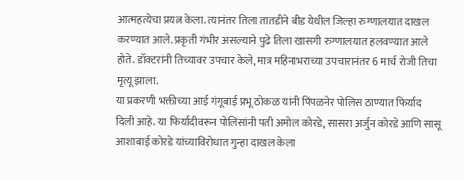आत्महत्येचा प्रयत्न केला. त्यानंतर तिला तातडीने बीड येथील जिल्हा रुग्णालयात दाखल करण्यात आले. प्रकृती गंभीर असल्याने पुढे तिला खासगी रुग्णालयात हलवण्यात आले होते. डॉक्टरांनी तिच्यावर उपचार केले, मात्र महिनाभराच्या उपचारानंतर 6 मार्च रोजी तिचा मृत्यू झाला.
या प्रकरणी भक्तीच्या आई गंगूबाई प्रभू ठोकळ यांनी पिंपळनेर पोलिस ठाण्यात फिर्याद दिली आहे. या फिर्यादीवरून पोलिसांनी पती अमोल कोरडे, सासरा अर्जुन कोरडे आणि सासू आशाबाई कोरडे यांच्याविरोधात गुन्हा दाखल केला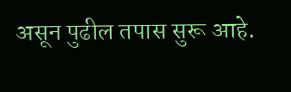असून पुढील तपास सुरू आहे.